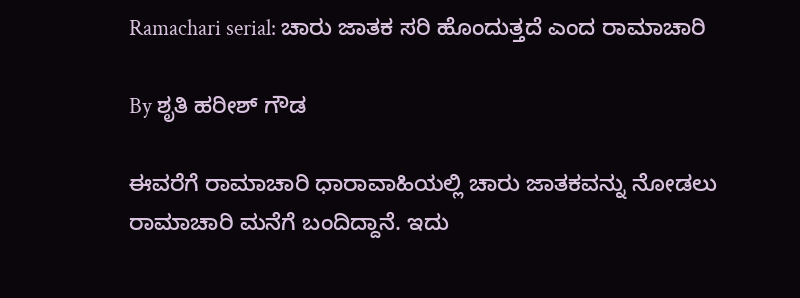Ramachari serial: ಚಾರು ಜಾತಕ ಸರಿ ಹೊಂದುತ್ತದೆ ಎಂದ ರಾಮಾಚಾರಿ

By ಶೃತಿ ಹರೀಶ್ ಗೌಡ

ಈವರೆಗೆ ರಾಮಾಚಾರಿ ಧಾರಾವಾಹಿಯಲ್ಲಿ ಚಾರು ಜಾತಕವನ್ನು ನೋಡಲು ರಾಮಾಚಾರಿ ಮನೆಗೆ ಬಂದಿದ್ದಾನೆ. ಇದು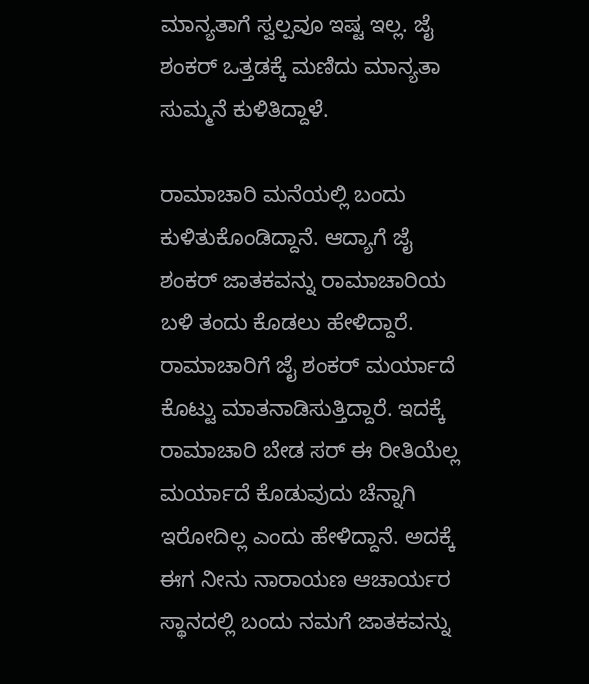ಮಾನ್ಯತಾಗೆ ಸ್ವಲ್ಪವೂ ಇಷ್ಟ ಇಲ್ಲ. ಜೈ ಶಂಕರ್ ಒತ್ತಡಕ್ಕೆ ಮಣಿದು ಮಾನ್ಯತಾ ಸುಮ್ಮನೆ ಕುಳಿತಿದ್ದಾಳೆ.

ರಾಮಾಚಾರಿ ಮನೆಯಲ್ಲಿ ಬಂದು ಕುಳಿತುಕೊಂಡಿದ್ದಾನೆ. ಆದ್ಯಾಗೆ ಜೈ ಶಂಕರ್ ಜಾತಕವನ್ನು ರಾಮಾಚಾರಿಯ ಬಳಿ ತಂದು ಕೊಡಲು ಹೇಳಿದ್ದಾರೆ. ರಾಮಾಚಾರಿಗೆ ಜೈ ಶಂಕರ್ ಮರ್ಯಾದೆ ಕೊಟ್ಟು ಮಾತನಾಡಿಸುತ್ತಿದ್ದಾರೆ. ಇದಕ್ಕೆ ರಾಮಾಚಾರಿ ಬೇಡ ಸರ್ ಈ ರೀತಿಯೆಲ್ಲ ಮರ್ಯಾದೆ ಕೊಡುವುದು ಚೆನ್ನಾಗಿ ಇರೋದಿಲ್ಲ ಎಂದು ಹೇಳಿದ್ದಾನೆ. ಅದಕ್ಕೆ ಈಗ ನೀನು ನಾರಾಯಣ ಆಚಾರ್ಯರ ಸ್ಥಾನದಲ್ಲಿ ಬಂದು ನಮಗೆ ಜಾತಕವನ್ನು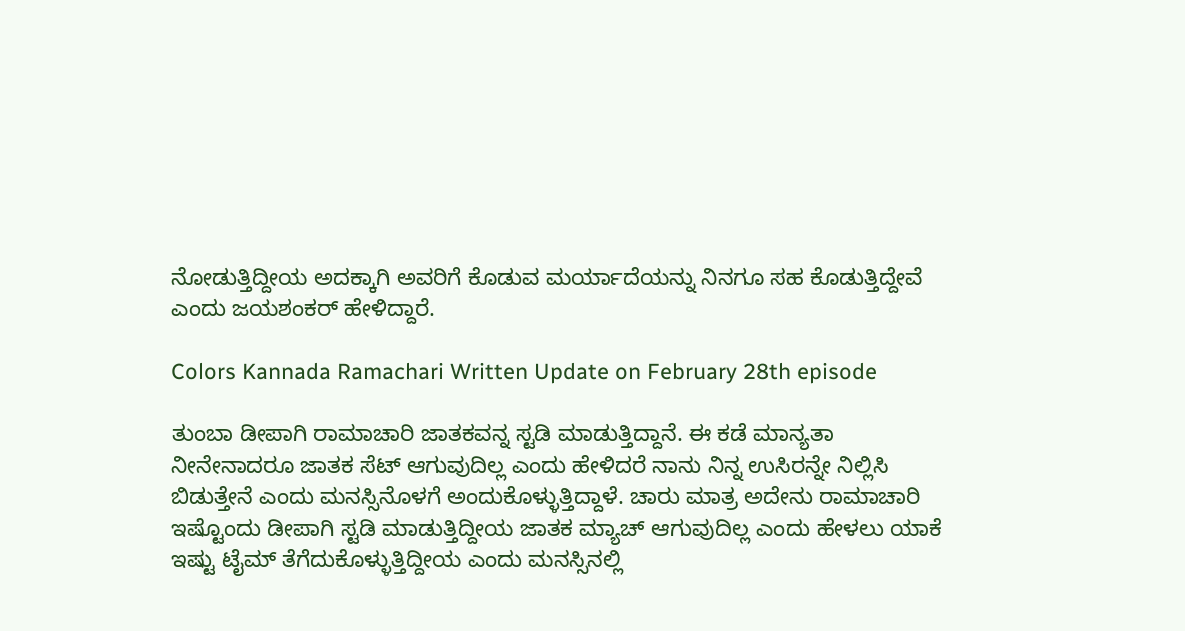ನೋಡುತ್ತಿದ್ದೀಯ ಅದಕ್ಕಾಗಿ ಅವರಿಗೆ ಕೊಡುವ ಮರ್ಯಾದೆಯನ್ನು ನಿನಗೂ ಸಹ ಕೊಡುತ್ತಿದ್ದೇವೆ ಎಂದು ಜಯಶಂಕರ್ ಹೇಳಿದ್ದಾರೆ.

Colors Kannada Ramachari Written Update on February 28th episode

ತುಂಬಾ ಡೀಪಾಗಿ ರಾಮಾಚಾರಿ ಜಾತಕವನ್ನ ಸ್ಟಡಿ ಮಾಡುತ್ತಿದ್ದಾನೆ. ಈ ಕಡೆ ಮಾನ್ಯತಾ ನೀನೇನಾದರೂ ಜಾತಕ ಸೆಟ್ ಆಗುವುದಿಲ್ಲ ಎಂದು ಹೇಳಿದರೆ ನಾನು ನಿನ್ನ ಉಸಿರನ್ನೇ ನಿಲ್ಲಿಸಿ ಬಿಡುತ್ತೇನೆ ಎಂದು ಮನಸ್ಸಿನೊಳಗೆ ಅಂದುಕೊಳ್ಳುತ್ತಿದ್ದಾಳೆ. ಚಾರು ಮಾತ್ರ ಅದೇನು ರಾಮಾಚಾರಿ ಇಷ್ಟೊಂದು ಡೀಪಾಗಿ ಸ್ಟಡಿ ಮಾಡುತ್ತಿದ್ದೀಯ ಜಾತಕ ಮ್ಯಾಚ್ ಆಗುವುದಿಲ್ಲ ಎಂದು ಹೇಳಲು ಯಾಕೆ ಇಷ್ಟು ಟೈಮ್ ತೆಗೆದುಕೊಳ್ಳುತ್ತಿದ್ದೀಯ ಎಂದು ಮನಸ್ಸಿನಲ್ಲಿ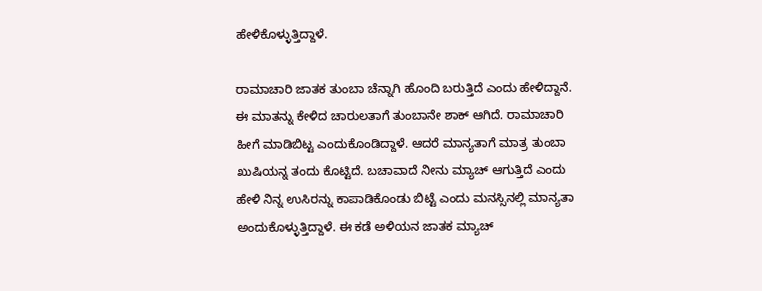ಹೇಳಿಕೊಳ್ಳುತ್ತಿದ್ದಾಳೆ.

ರಾಮಾಚಾರಿ ಜಾತಕ ತುಂಬಾ ಚೆನ್ನಾಗಿ ಹೊಂದಿ ಬರುತ್ತಿದೆ ಎಂದು ಹೇಳಿದ್ದಾನೆ. ಈ ಮಾತನ್ನು ಕೇಳಿದ ಚಾರುಲತಾಗೆ ತುಂಬಾನೇ ಶಾಕ್ ಆಗಿದೆ. ರಾಮಾಚಾರಿ ಹೀಗೆ ಮಾಡಿಬಿಟ್ಟ ಎಂದುಕೊಂಡಿದ್ದಾಳೆ. ಆದರೆ ಮಾನ್ಯತಾಗೆ ಮಾತ್ರ ತುಂಬಾ ಖುಷಿಯನ್ನ ತಂದು ಕೊಟ್ಟಿದೆ. ಬಚಾವಾದೆ ನೀನು ಮ್ಯಾಚ್ ಆಗುತ್ತಿದೆ ಎಂದು ಹೇಳಿ ನಿನ್ನ ಉಸಿರನ್ನು ಕಾಪಾಡಿಕೊಂಡು ಬಿಟ್ಟೆ ಎಂದು ಮನಸ್ಸಿನಲ್ಲಿ ಮಾನ್ಯತಾ ಅಂದುಕೊಳ್ಳುತ್ತಿದ್ದಾಳೆ. ಈ ಕಡೆ ಅಳಿಯನ ಜಾತಕ ಮ್ಯಾಚ್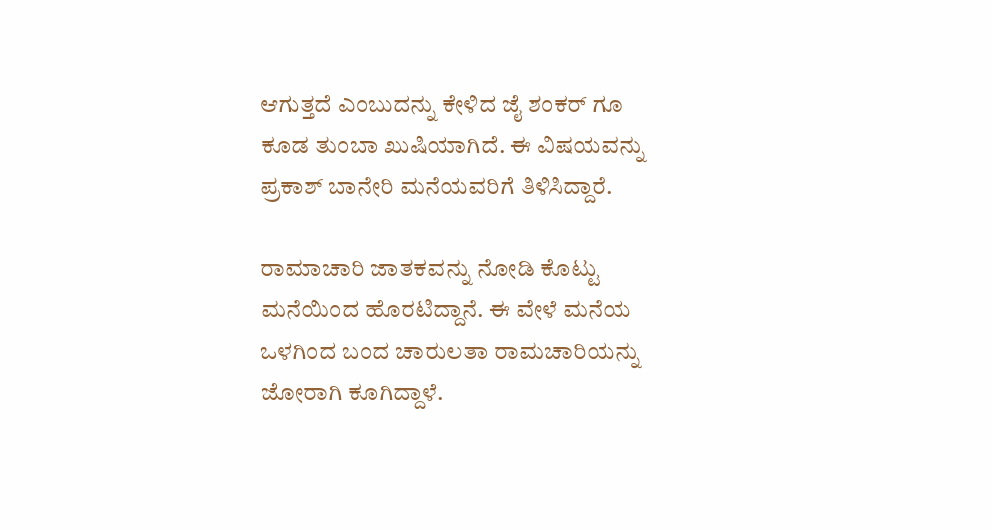ಆಗುತ್ತದೆ ಎಂಬುದನ್ನು ಕೇಳಿದ ಜೈ ಶಂಕರ್ ಗೂ ಕೂಡ ತುಂಬಾ ಖುಷಿಯಾಗಿದೆ. ಈ ವಿಷಯವನ್ನು ಪ್ರಕಾಶ್ ಬಾನೇರಿ ಮನೆಯವರಿಗೆ ತಿಳಿಸಿದ್ದಾರೆ.

ರಾಮಾಚಾರಿ ಜಾತಕವನ್ನು ನೋಡಿ ಕೊಟ್ಟು ಮನೆಯಿಂದ ಹೊರಟಿದ್ದಾನೆ. ಈ ವೇಳೆ ಮನೆಯ ಒಳಗಿಂದ ಬಂದ ಚಾರುಲತಾ ರಾಮಚಾರಿಯನ್ನು ಜೋರಾಗಿ ಕೂಗಿದ್ದಾಳೆ.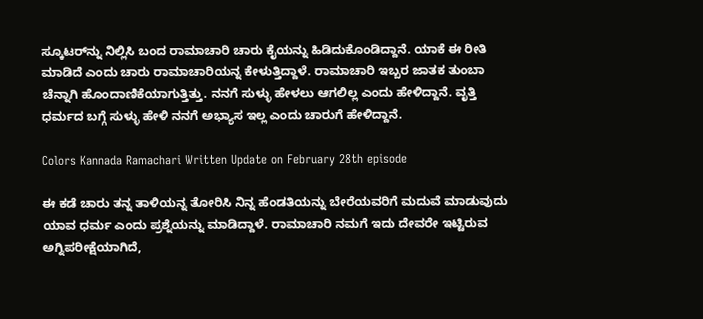ಸ್ಕೂಟರ್‌ನ್ನು ನಿಲ್ಲಿಸಿ ಬಂದ ರಾಮಾಚಾರಿ ಚಾರು ಕೈಯನ್ನು ಹಿಡಿದುಕೊಂಡಿದ್ದಾನೆ. ಯಾಕೆ ಈ ರೀತಿ ಮಾಡಿದೆ ಎಂದು ಚಾರು ರಾಮಾಚಾರಿಯನ್ನ ಕೇಳುತ್ತಿದ್ದಾಳೆ. ರಾಮಾಚಾರಿ ಇಬ್ಬರ ಜಾತಕ ತುಂಬಾ ಚೆನ್ನಾಗಿ ಹೊಂದಾಣಿಕೆಯಾಗುತ್ತಿತ್ತು. ನನಗೆ ಸುಳ್ಳು ಹೇಳಲು ಆಗಲಿಲ್ಲ ಎಂದು ಹೇಳಿದ್ದಾನೆ. ವೃತ್ತಿ ಧರ್ಮದ ಬಗ್ಗೆ ಸುಳ್ಳು ಹೇಳಿ ನನಗೆ ಅಭ್ಯಾಸ ಇಲ್ಲ ಎಂದು ಚಾರುಗೆ ಹೇಳಿದ್ದಾನೆ.

Colors Kannada Ramachari Written Update on February 28th episode

ಈ ಕಡೆ ಚಾರು ತನ್ನ ತಾಳಿಯನ್ನ ತೋರಿಸಿ ನಿನ್ನ ಹೆಂಡತಿಯನ್ನು ಬೇರೆಯವರಿಗೆ ಮದುವೆ ಮಾಡುವುದು ಯಾವ ಧರ್ಮ ಎಂದು ಪ್ರಶ್ನೆಯನ್ನು ಮಾಡಿದ್ದಾಳೆ. ರಾಮಾಚಾರಿ ನಮಗೆ ಇದು ದೇವರೇ ಇಟ್ಟಿರುವ ಅಗ್ನಿಪರೀಕ್ಷೆಯಾಗಿದೆ,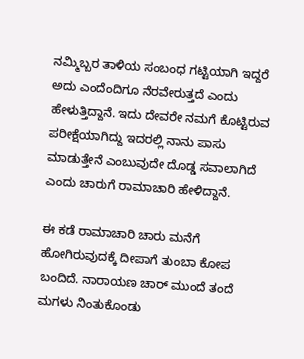ನಮ್ಮಿಬ್ಬರ ತಾಳಿಯ ಸಂಬಂಧ ಗಟ್ಟಿಯಾಗಿ ಇದ್ದರೆ ಅದು ಎಂದೆಂದಿಗೂ ನೆರವೇರುತ್ತದೆ ಎಂದು ಹೇಳುತ್ತಿದ್ದಾನೆ. ಇದು ದೇವರೇ ನಮಗೆ ಕೊಟ್ಟಿರುವ ಪರೀಕ್ಷೆಯಾಗಿದ್ದು ಇದರಲ್ಲಿ ನಾನು ಪಾಸು ಮಾಡುತ್ತೇನೆ ಎಂಬುವುದೇ ದೊಡ್ಡ ಸವಾಲಾಗಿದೆ ಎಂದು ಚಾರುಗೆ ರಾಮಾಚಾರಿ ಹೇಳಿದ್ದಾನೆ.

ಈ ಕಡೆ ರಾಮಾಚಾರಿ ಚಾರು ಮನೆಗೆ ಹೋಗಿರುವುದಕ್ಕೆ ದೀಪಾಗೆ ತುಂಬಾ ಕೋಪ ಬಂದಿದೆ. ನಾರಾಯಣ ಚಾರ್ ಮುಂದೆ ತಂದೆ ಮಗಳು ನಿಂತುಕೊಂಡು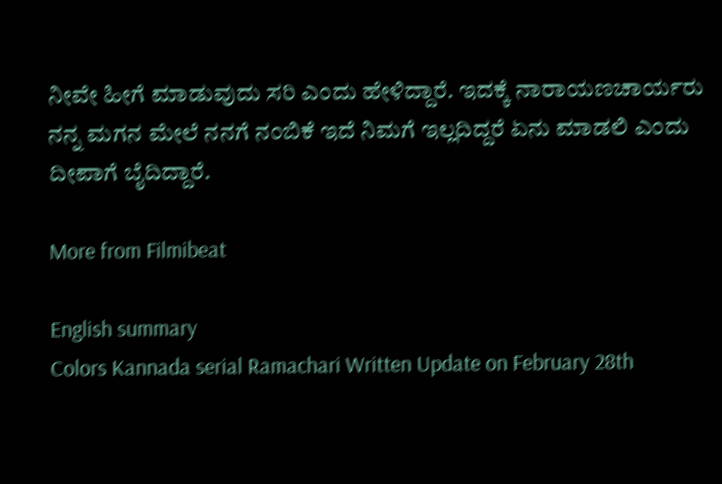ನೀವೇ ಹೀಗೆ ಮಾಡುವುದು ಸರಿ ಎಂದು ಹೇಳಿದ್ದಾರೆ. ಇದಕ್ಕೆ ನಾರಾಯಣಚಾರ್ಯರು ನನ್ನ ಮಗನ ಮೇಲೆ ನನಗೆ ನಂಬಿಕೆ ಇದೆ ನಿಮಗೆ ಇಲ್ಲದಿದ್ದರೆ ಏನು ಮಾಡಲಿ ಎಂದು ದೀಪಾಗೆ ಬೈದಿದ್ದಾರೆ.

More from Filmibeat

English summary
Colors Kannada serial Ramachari Written Update on February 28th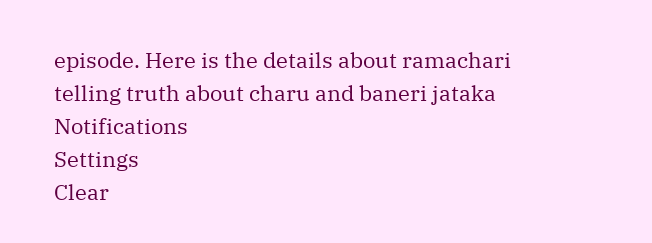episode. Here is the details about ramachari telling truth about charu and baneri jataka
Notifications
Settings
Clear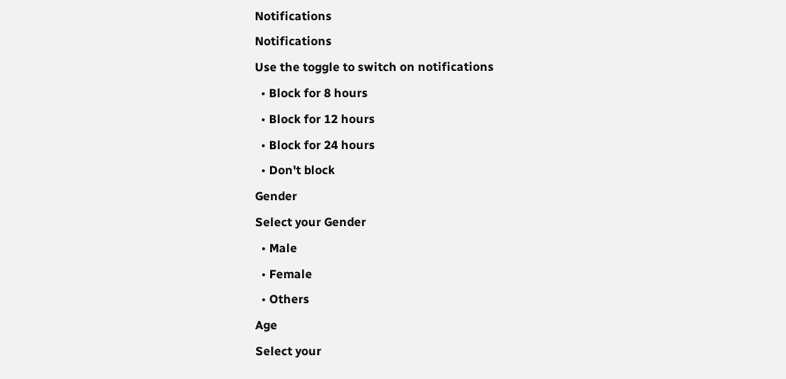Notifications
Notifications
Use the toggle to switch on notifications
  • Block for 8 hours
  • Block for 12 hours
  • Block for 24 hours
  • Don't block
Gender
Select your Gender
  • Male
  • Female
  • Others
Age
Select your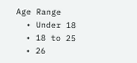Age Range
  • Under 18
  • 18 to 25
  • 26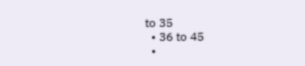to 35
  • 36 to 45
  •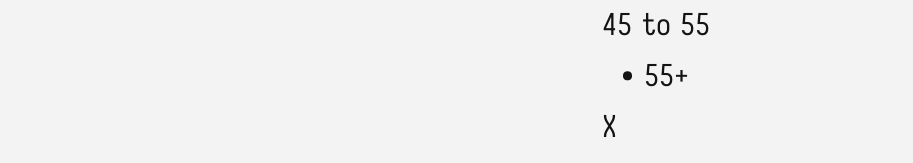45 to 55
  • 55+
X